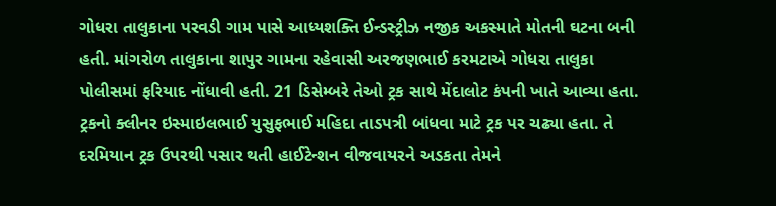ગોધરા તાલુકાના પરવડી ગામ પાસે આધ્યશક્તિ ઈન્ડસ્ટ્રીઝ નજીક અકસ્માતે મોતની ઘટના બની હતી. માંગરોળ તાલુકાના શાપુર ગામના રહેવાસી અરજણભાઈ કરમટાએ ગોધરા તાલુકા પોલીસમાં ફરિયાદ નોંધાવી હતી. 21 ડિસેમ્બરે તેઓ ટ્રક સાથે મેંદાલોટ કંપની ખાતે આવ્યા હતા. ટ્રકનો ક્લીનર ઇસ્માઇલભાઈ યુસુફભાઈ મહિદા તાડપત્રી બાંધવા માટે ટ્રક પર ચઢ્યા હતા. તે દરમિયાન ટ્રક ઉપરથી પસાર થતી હાઈટેન્શન વીજવાયરને અડકતા તેમને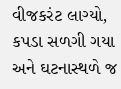વીજકરંટ લાગ્યો, કપડા સળગી ગયા અને ઘટનાસ્થળે જ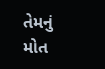તેમનું મોત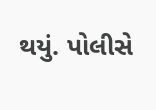થયું. પોલીસે